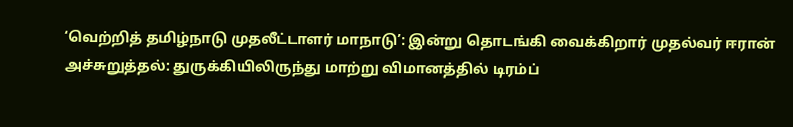‘வெற்றித் தமிழ்நாடு முதலீட்டாளர் மாநாடு’: இன்று தொடங்கி வைக்கிறார் முதல்வர் ஈரான் அச்சுறுத்தல்: துருக்கியிலிருந்து மாற்று விமானத்தில் டிரம்ப்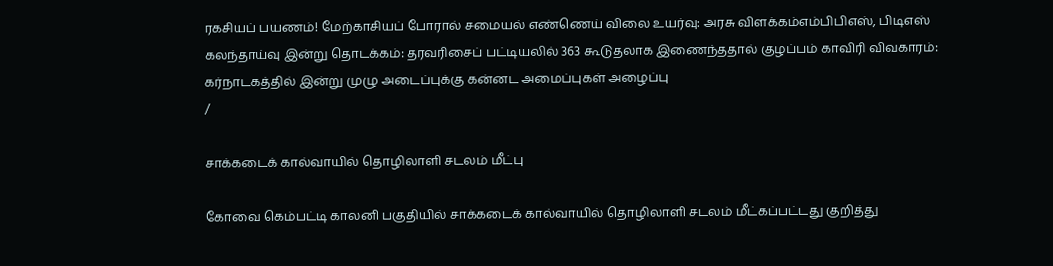ரகசியப் பயணம்! மேற்காசியப் போரால் சமையல் எண்ணெய் விலை உயர்வு: அரசு விளக்கம்எம்பிபிஎஸ், பிடிஎஸ் கலந்தாய்வு இன்று தொடக்கம்: தரவரிசைப் பட்டியலில் 363 கூடுதலாக இணைந்ததால் குழப்பம் காவிரி விவகாரம்: கர்நாடகத்தில் இன்று முழு அடைப்புக்கு கன்னட அமைப்புகள் அழைப்பு
/

சாக்கடைக் கால்வாயில் தொழிலாளி சடலம் மீட்பு

கோவை கெம்பட்டி காலனி பகுதியில் சாக்கடைக் கால்வாயில் தொழிலாளி சடலம் மீட்கப்பட்டது குறித்து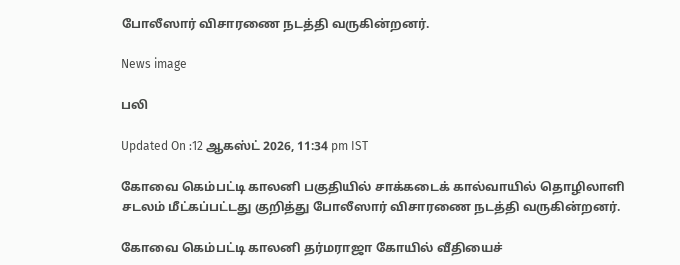போலீஸார் விசாரணை நடத்தி வருகின்றனர்.

News image

பலி

Updated On :12 ஆகஸ்ட் 2026, 11:34 pm IST

கோவை கெம்பட்டி காலனி பகுதியில் சாக்கடைக் கால்வாயில் தொழிலாளி சடலம் மீட்கப்பட்டது குறித்து போலீஸார் விசாரணை நடத்தி வருகின்றனர்.

கோவை கெம்பட்டி காலனி தர்மராஜா கோயில் வீதியைச்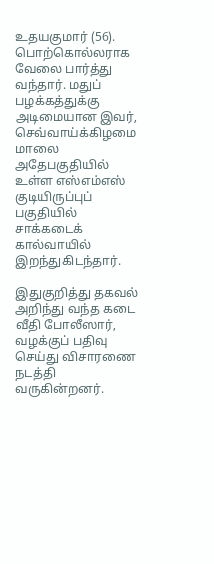உதயகுமார் (56). பொற்கொல்லராக வேலை பார்த்து வந்தார். மதுப் பழக்கத்துக்கு அடிமையான இவர், செவ்வாய்க்கிழமை மாலை அதேபகுதியில் உள்ள எஸ்எம்எஸ் குடியிருப்புப் பகுதியில் சாக்கடைக் கால்வாயில் இறந்துகிடந்தார்.

இதுகுறித்து தகவல் அறிந்து வந்த கடை வீதி போலீஸார், வழக்குப் பதிவு செய்து விசாரணை நடத்தி வருகின்றனர்.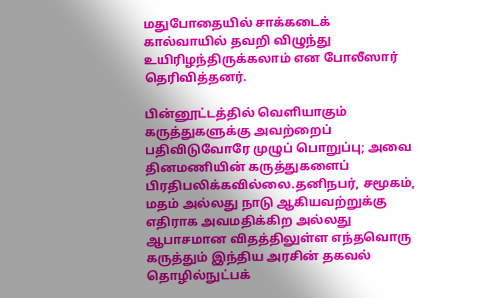மதுபோதையில் சாக்கடைக் கால்வாயில் தவறி விழுந்து உயிரிழந்திருக்கலாம் என போலீஸார் தெரிவித்தனர்.

பின்னூட்டத்தில் வெளியாகும் கருத்துகளுக்கு அவற்றைப் பதிவிடுவோரே முழுப் பொறுப்பு; அவை தினமணியின் கருத்துகளைப் பிரதிபலிக்கவில்லை.தனிநபர், சமூகம், மதம் அல்லது நாடு ஆகியவற்றுக்கு எதிராக அவமதிக்கிற அல்லது ஆபாசமான விதத்திலுள்ள எந்தவொரு கருத்தும் இந்திய அரசின் தகவல் தொழில்நுட்பக்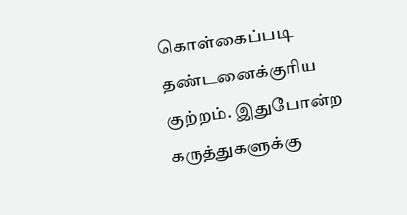கொள்கைப்படி தண்டனைக்குரிய குற்றம். இதுபோன்ற கருத்துகளுக்கு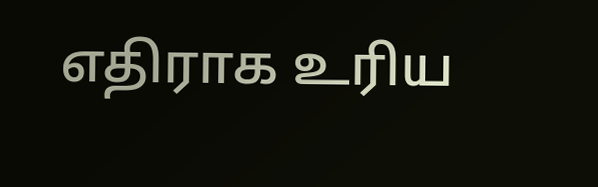எதிராக உரிய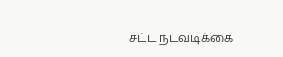சட்ட நடவடிக்கை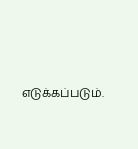எடுக்கப்படும்.